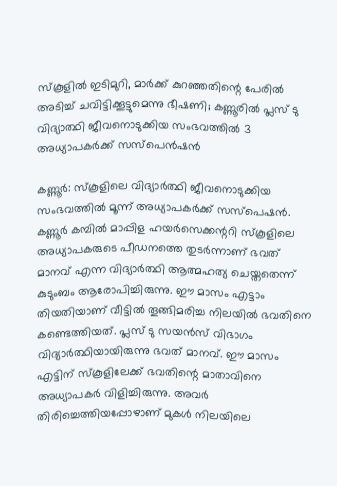സ്‌കൂളില്‍ ഇടിമുറി, മാര്‍ക്ക് കുറഞ്ഞതിന്റെ പേരില്‍ അടിച്ച് ചവിട്ടിക്കൂട്ടുമെന്നു ഭീഷണി; കണ്ണൂരില്‍ പ്ലസ് ടു വിദ്യാത്ഥി ജീവനൊടുക്കിയ സംഭവത്തില്‍ 3 അധ്യാപകര്‍ക്ക് സസ്‌പെന്‍ഷന്‍

കണ്ണൂര്‍: സ്‌കൂളിലെ വിദ്യാര്‍ത്ഥി ജീവനൊടുക്കിയ സംഭവത്തില്‍ മൂന്ന് അധ്യാപകര്‍ക്ക് സസ്‌പെഷന്‍. കണ്ണൂര്‍ കമ്പില്‍ മാപ്പിള ഹയര്‍സെക്കന്ററി സ്‌കൂളിലെ അധ്യാപകരുടെ പീഡനത്തെ തുടര്‍ന്നാണ് ഭവത് മാനവ് എന്ന വിദ്യാര്‍ത്ഥി ആത്മഹത്യ ചെയ്തതെന്ന് കുടുംബം ആരോപിച്ചിരുന്നു. ഈ മാസം എട്ടാം തിയതിയാണ് വീട്ടില്‍ തൂങ്ങിമരിച്ച നിലയില്‍ ഭവതിനെ കണ്ടെത്തിയത്. പ്ലസ് ടു സയന്‍സ് വിഭാഗം വിദ്യാര്‍ത്ഥിയായിരുന്നു ഭവത് മാനവ്. ഈ മാസം എട്ടിന് സ്‌കൂളിലേക്ക് ഭവതിന്റെ മാതാവിനെ അധ്യാപകര്‍ വിളിച്ചിരുന്നു. അവര്‍ തിരിച്ചെത്തിയപ്പോഴാണ് മുകള്‍ നിലയിലെ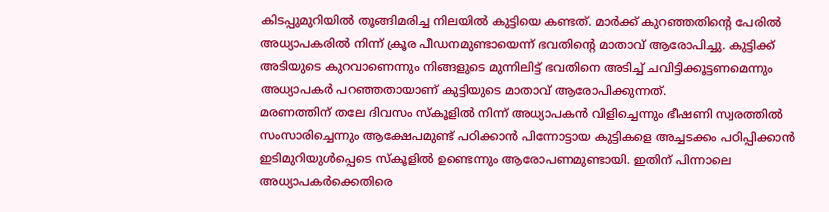കിടപ്പുമുറിയില്‍ തൂങ്ങിമരിച്ച നിലയില്‍ കുട്ടിയെ കണ്ടത്. മാര്‍ക്ക് കുറഞ്ഞതിന്റെ പേരില്‍ അധ്യാപകരില്‍ നിന്ന് ക്രൂര പീഡനമുണ്ടായെന്ന് ഭവതിന്റെ മാതാവ് ആരോപിച്ചു. കുട്ടിക്ക് അടിയുടെ കുറവാണെന്നും നിങ്ങളുടെ മുന്നിലിട്ട് ഭവതിനെ അടിച്ച് ചവിട്ടിക്കൂട്ടണമെന്നും അധ്യാപകര്‍ പറഞ്ഞതായാണ് കുട്ടിയുടെ മാതാവ് ആരോപിക്കുന്നത്.
മരണത്തിന് തലേ ദിവസം സ്‌കൂളില്‍ നിന്ന് അധ്യാപകന്‍ വിളിച്ചെന്നും ഭീഷണി സ്വരത്തില്‍ സംസാരിച്ചെന്നും ആക്ഷേപമുണ്ട് പഠിക്കാന്‍ പിന്നോട്ടായ കുട്ടികളെ അച്ചടക്കം പഠിപ്പിക്കാന്‍ ഇടിമുറിയുള്‍പ്പെടെ സ്‌കൂളില്‍ ഉണ്ടെന്നും ആരോപണമുണ്ടായി. ഇതിന് പിന്നാലെ അധ്യാപകര്‍ക്കെതിരെ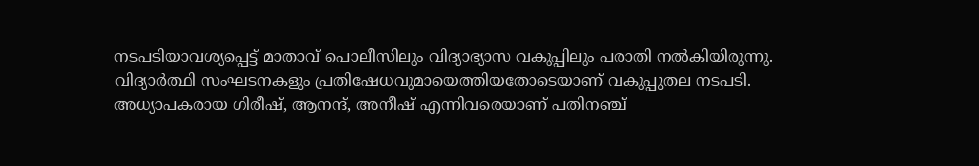നടപടിയാവശ്യപ്പെട്ട് മാതാവ് പൊലീസിലും വിദ്യാഭ്യാസ വകുപ്പിലും പരാതി നല്‍കിയിരുന്നു. വിദ്യാര്‍ത്ഥി സംഘടനകളും പ്രതിഷേധവുമായെത്തിയതോടെയാണ് വകുപ്പുതല നടപടി. അധ്യാപകരായ ഗിരീഷ്, ആനന്ദ്, അനീഷ് എന്നിവരെയാണ് പതിനഞ്ച്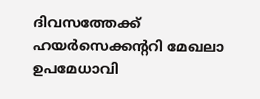ദിവസത്തേക്ക് ഹയര്‍സെക്കന്ററി മേഖലാ ഉപമേധാവി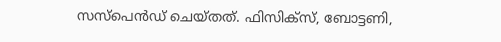സസ്‌പെന്‍ഡ് ചെയ്തത്. ഫിസിക്‌സ്, ബോട്ടണി,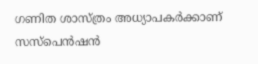ഗണിത ശാസ്ത്രം അധ്യാപകര്‍ക്കാണ് സസ്‌പെന്‍ഷന്‍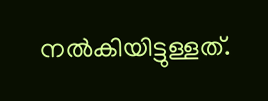നല്‍കിയിട്ടുള്ളത്.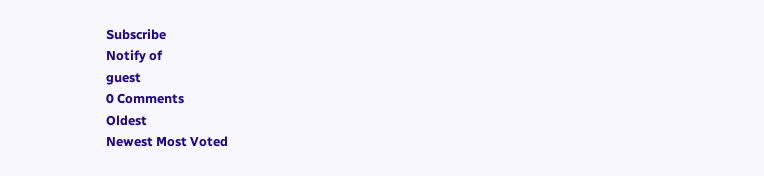Subscribe
Notify of
guest
0 Comments
Oldest
Newest Most Voted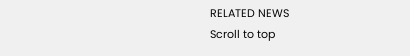RELATED NEWS
Scroll to top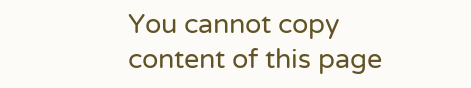You cannot copy content of this page